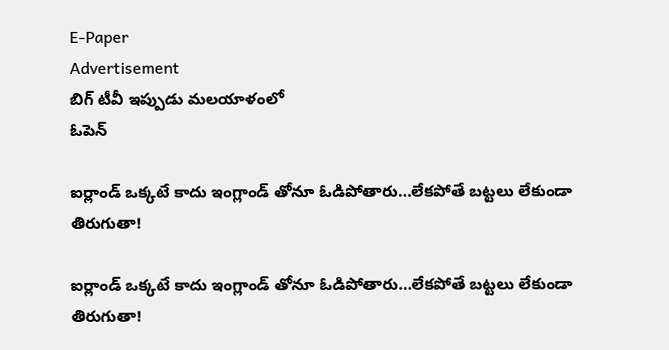E-Paper
Advertisement
బిగ్ టీవీ ఇప్పుడు మలయాళంలో
ఓపెన్

ఐర్లాండ్ ఒక్కటే కాదు ఇంగ్లాండ్ తోనూ ఓడిపోతారు…లేకపోతే బట్టలు లేకుండా తిరుగుతా!

ఐర్లాండ్ ఒక్కటే కాదు ఇంగ్లాండ్ తోనూ ఓడిపోతారు…లేకపోతే బట్టలు లేకుండా తిరుగుతా!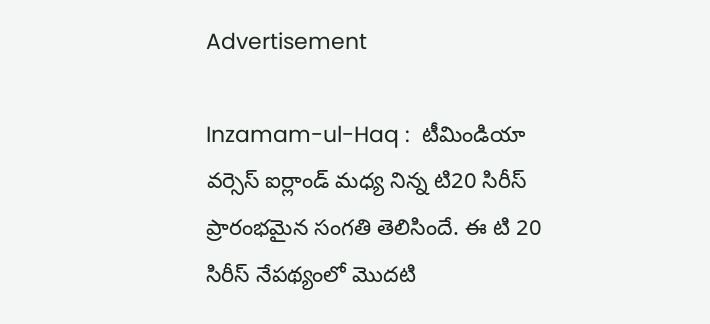Advertisement

Inzamam-ul-Haq :  టీమిండియా వర్సెస్ ఐర్లాండ్ మధ్య నిన్న టి20 సిరీస్ ప్రారంభమైన సంగతి తెలిసిందే. ఈ టి 20 సిరీస్ నేపథ్యంలో మొదటి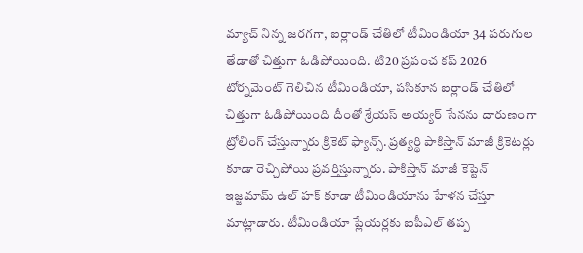మ్యాచ్ నిన్న జరగగా, ఐర్లాండ్ చేతిలో టీమిండియా 34 పరుగుల తేడాతో చిత్తుగా ఓడిపోయింది. టి20 ప్రపంచ కప్ 2026 టోర్నమెంట్ గెలిచిన టీమిండియా, పసికూన ఐర్లాండ్ చేతిలో చిత్తుగా ఓడిపోయింది దీంతో శ్రేయస్ అయ్యర్ సేనను దారుణంగా ట్రోలింగ్ చేస్తున్నారు క్రికెట్ ఫ్యాన్స్. ప్రత్యర్థి పాకిస్తాన్ మాజీ క్రికెటర్లు కూడా రెచ్చిపోయి ప్రవర్తిస్తున్నారు. పాకిస్తాన్ మాజీ కెప్టెన్ ఇజ్జమామ్ ఉల్ హక్ కూడా టీమిండియాను హేళన చేస్తూ మాట్లాడారు. టీమిండియా ప్లేయర్లకు ఐపీఎల్ తప్ప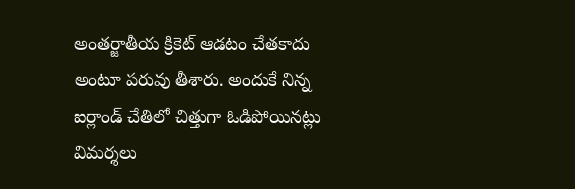అంతర్జాతీయ క్రికెట్ ఆడటం చేతకాదు అంటూ పరువు తీశారు. అందుకే నిన్న ఐర్లాండ్ చేతిలో చిత్తుగా ఓడిపోయినట్లు విమర్శలు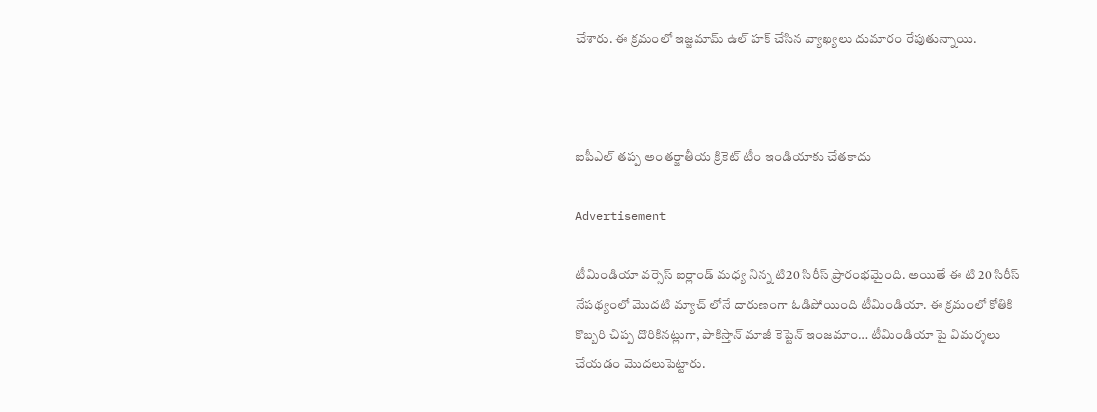చేశారు. ఈ క్రమంలో ఇజ్జమామ్ ఉల్ హక్ చేసిన వ్యాఖ్యలు దుమారం రేపుతున్నాయి.



ఐపీఎల్ తప్ప అంతర్జాతీయ క్రికెట్ టీం ఇండియాకు చేతకాదు

Advertisement

టీమిండియా వర్సెస్ ఐర్లాండ్ మధ్య నిన్న టి20 సిరీస్ ప్రారంభమైంది. అయితే ఈ టి 20 సిరీస్ నేపథ్యంలో మొదటి మ్యాచ్ లోనే దారుణంగా ఓడిపోయింది టీమిండియా. ఈ క్రమంలో కోతికి కొబ్బరి చిప్ప దొరికినట్లుగా, పాకిస్తాన్ మాజీ కెప్టెన్ ఇంజమాం… టీమిండియా పై విమర్శలు చేయడం మొదలుపెట్టారు.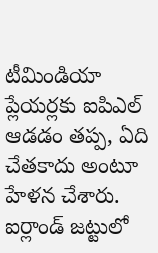టీమిండియా ప్లేయర్లకు ఐపిఎల్ ఆడడం తప్ప, ఏది చేతకాదు అంటూ హేళన చేశారు. ఐర్లాండ్ జట్టులో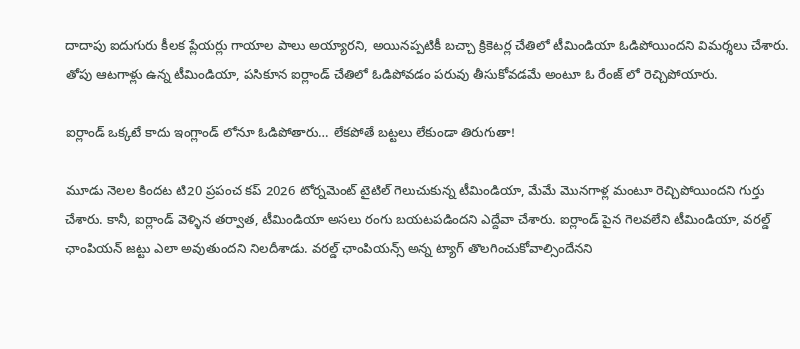దాదాపు ఐదుగురు కీలక ప్లేయర్లు గాయాల పాలు అయ్యారని, అయినప్పటికీ బచ్చా క్రికెటర్ల చేతిలో టీమిండియా ఓడిపోయిందని విమర్శలు చేశారు. తోపు ఆటగాళ్లు ఉన్న టీమిండియా, పసికూన ఐర్లాండ్ చేతిలో ఓడిపోవడం పరువు తీసుకోవడమే అంటూ ఓ రేంజ్ లో రెచ్చిపోయారు.

ఐర్లాండ్ ఒక్కటే కాదు ఇంగ్లాండ్ లోనూ ఓడిపోతారు… లేకపోతే బట్టలు లేకుండా తిరుగుతా!

మూడు నెలల కిందట టి20 ప్రపంచ కప్ 2026 టోర్నమెంట్ టైటిల్ గెలుచుకున్న టీమిండియా, మేమే మొనగాళ్ల మంటూ రెచ్చిపోయిందని గుర్తు చేశారు. కానీ, ఐర్లాండ్ వెళ్ళిన తర్వాత, టీమిండియా అసలు రంగు బయటపడిందని ఎద్దేవా చేశారు. ఐర్లాండ్ పైన గెలవలేని టీమిండియా, వరల్డ్ ఛాంపియన్ జట్టు ఎలా అవుతుందని నిలదీశాడు. వరల్డ్ ఛాంపియన్స్ అన్న ట్యాగ్ తొలగించుకోవాల్సిందేనని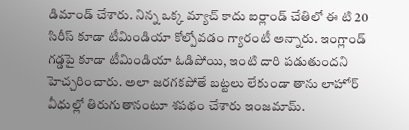డిమాండ్ చేశారు. నిన్న ఒక్క మ్యాచ్ కాదు ఐర్లాండ్ చేతిలో ఈ టి 20 సిరీస్ కూడా టీమిండియా కోల్పోవడం గ్యారంటీ అన్నారు. ఇంగ్లాండ్ గడ్డపై కూడా టీమిండియా ఓడిపోయి, ఇంటి దారి పడుతుందని హెచ్చరించారు. అలా జరగకపోతే బట్టలు లేకుండా తాను లాహోర్ వీధుల్లో తిరుగుతానంటూ శపథం చేశారు ఇంజమామ్.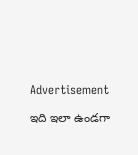Advertisement

ఇది ఇలా ఉండగా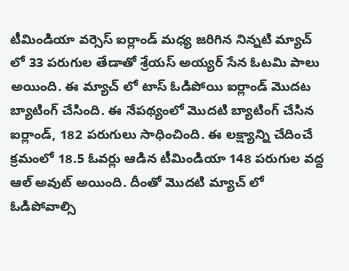టీమిండియా వర్సెస్ ఐర్లాండ్ మధ్య జరిగిన నిన్నటి మ్యాచ్ లో 33 పరుగుల తేడాతో శ్రేయస్ అయ్యర్ సేన ఓటమి పాలు అయింది. ఈ మ్యాచ్ లో టాస్ ఓడిపోయి ఐర్లాండ్ మొదట బ్యాటింగ్ చేసింది. ఈ నేపథ్యంలో మొదటి బ్యాటింగ్ చేసిన ఐర్లాండ్, 182 పరుగులు సాధించింది. ఈ లక్ష్యాన్ని చేదించే క్రమంలో 18.5 ఓవర్లు ఆడిన టీమిండియా 148 పరుగుల వద్ద ఆల్ అవుట్ అయింది. దీంతో మొదటి మ్యాచ్ లో ఓడిపోవాల్సి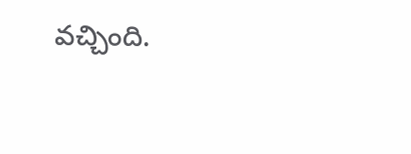వచ్చింది.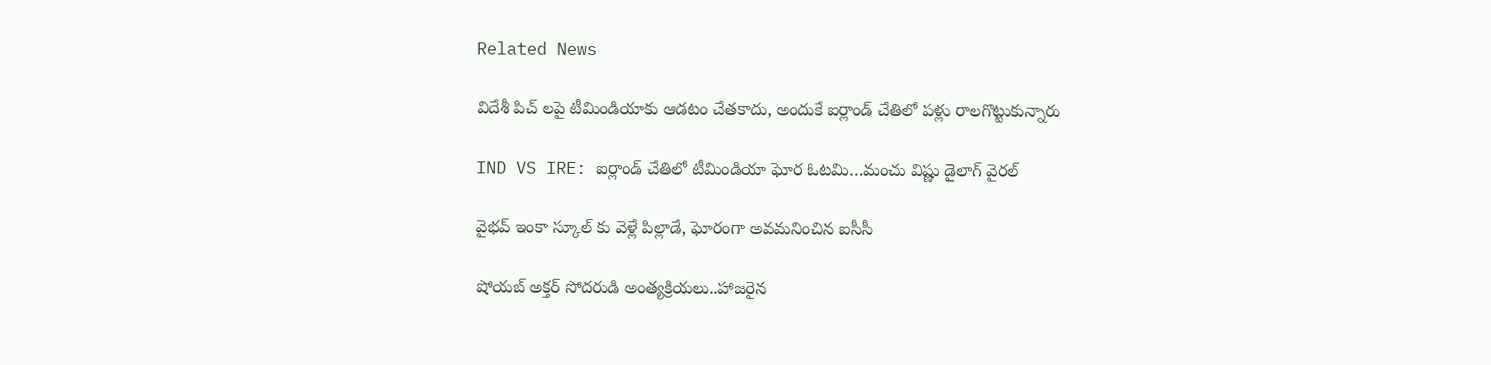Related News

విదేశీ పిచ్ ల‌పై టీమిండియాకు ఆడ‌టం చేత‌కాదు, అందుకే ఐర్లాండ్ చేతిలో ప‌ళ్లు రాల‌గొట్టుకున్నారు

IND VS IRE: ఐర్లాండ్ చేతిలో టీమిండియా ఘోర ఓట‌మి…మంచు విష్ణు డైలాగ్ వైర‌ల్

వైభ‌వ్ ఇంకా స్కూల్ కు వెళ్లే పిల్లాడే, ఘోరంగా అవ‌మ‌నించిన ఐసీసీ

షోయ‌బ్ అక్త‌ర్ సోద‌రుడి అంత్య‌క్రియ‌లు..హాజ‌రైన‌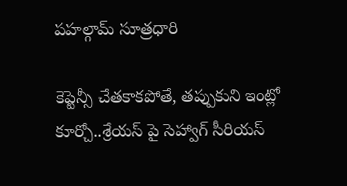పహల్గామ్ సూత్రధారి

కెప్టెన్సీ చేత‌కాక‌పోతే, త‌ప్పుకుని ఇంట్లో కూర్చో..శ్రేయ‌స్ పై సెహ్వాగ్ సీరియ‌స్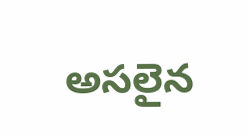అస‌లైన‌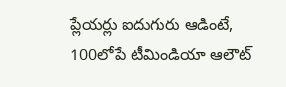ప్లేయ‌ర్లు ఐదుగురు ఆడింటే, 100లోపే టీమిండియా ఆలౌట్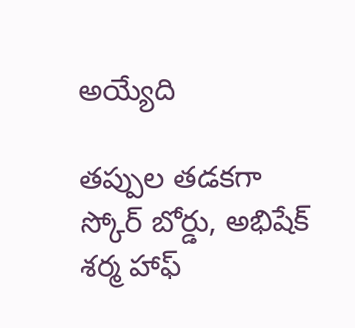అయ్యేది

త‌ప్పుల త‌డ‌క‌గా స్కోర్ బోర్డు, అభిషేక్ శర్మ హాఫ్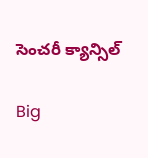సెంచరీ క్యాన్సిల్

Big